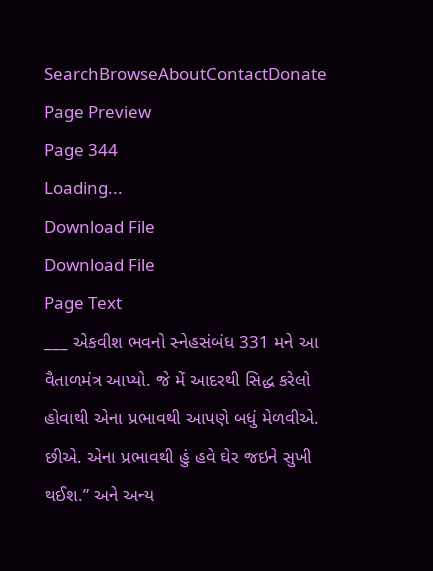SearchBrowseAboutContactDonate
Page Preview
Page 344
Loading...
Download File
Download File
Page Text
___ એકવીશ ભવનો સ્નેહસંબંધ 331 મને આ વૈતાળમંત્ર આપ્યો. જે મેં આદરથી સિદ્ધ કરેલો હોવાથી એના પ્રભાવથી આપણે બધું મેળવીએ. છીએ. એના પ્રભાવથી હું હવે ઘેર જઇને સુખી થઈશ.” અને અન્ય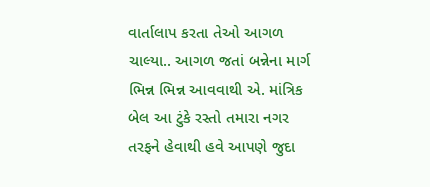વાર્તાલાપ કરતા તેઓ આગળ ચાલ્યા.. આગળ જતાં બન્નેના માર્ગ ભિન્ન ભિન્ન આવવાથી એ. માંત્રિક બેલ આ ટુંકે રસ્તો તમારા નગર તરફને હેવાથી હવે આપણે જુદા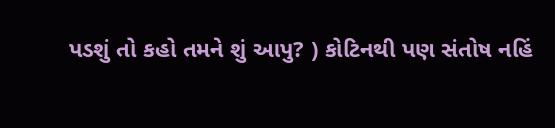પડશું તો કહો તમને શું આપુ? ) કોટિનથી પણ સંતોષ નહિં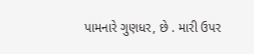પામનારે ગુણધર, છે . મારી ઉપર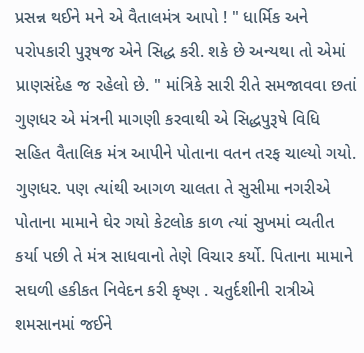પ્રસન્ન થઈને મને એ વૈતાલમંત્ર આપો ! " ધાર્મિક અને પરોપકારી પુરૂષજ એને સિદ્ધ કરી. શકે છે અન્યથા તો એમાં પ્રાણસંદેહ જ રહેલો છે. " માંત્રિકે સારી રીતે સમજાવવા છતાં ગુણધર એ મંત્રની માગણી કરવાથી એ સિદ્ધપુરૂષે વિધિ સહિત વૈતાલિક મંત્ર આપીને પોતાના વતન તરફ ચાલ્યો ગયો. ગુણધર. પણ ત્યાંથી આગળ ચાલતા તે સુસીમા નગરીએ પોતાના મામાને ઘેર ગયો કેટલોક કાળ ત્યાં સુખમાં વ્યતીત કર્યા પછી તે મંત્ર સાધવાનો તેણે વિચાર કર્યો. પિતાના મામાને સઘળી હકીકત નિવેદન કરી કૃષ્ણ . ચતુર્દશીની રાત્રીએ શમસાનમાં જઈને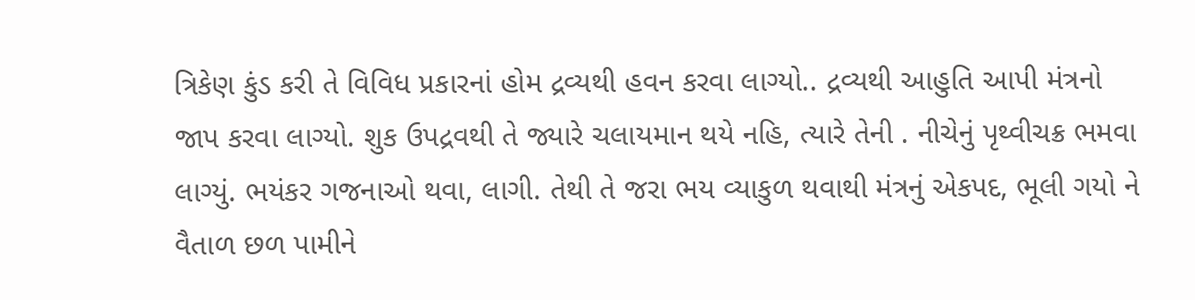ત્રિકેણ કુંડ કરી તે વિવિધ પ્રકારનાં હોમ દ્રવ્યથી હવન કરવા લાગ્યો.. દ્રવ્યથી આહુતિ આપી મંત્રનો જાપ કરવા લાગ્યો. શુક ઉપદ્રવથી તે જ્યારે ચલાયમાન થયે નહિ, ત્યારે તેની . નીચેનું પૃથ્વીચક્ર ભમવા લાગ્યું. ભયંકર ગજનાઓ થવા, લાગી. તેથી તે જરા ભય વ્યાકુળ થવાથી મંત્રનું એકપદ, ભૂલી ગયો ને વૈતાળ છળ પામીને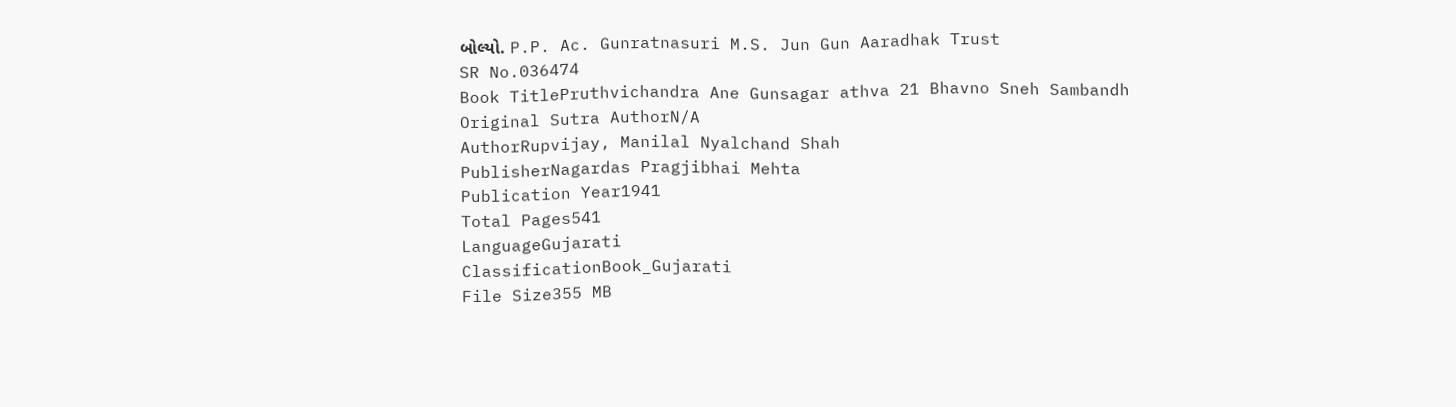બોલ્યો. P.P. Ac. Gunratnasuri M.S. Jun Gun Aaradhak Trust
SR No.036474
Book TitlePruthvichandra Ane Gunsagar athva 21 Bhavno Sneh Sambandh
Original Sutra AuthorN/A
AuthorRupvijay, Manilal Nyalchand Shah
PublisherNagardas Pragjibhai Mehta
Publication Year1941
Total Pages541
LanguageGujarati
ClassificationBook_Gujarati
File Size355 MB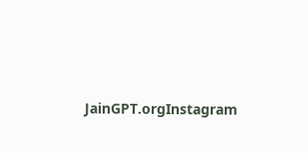JainGPT.orgInstagram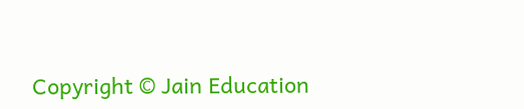Copyright © Jain Education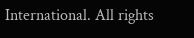International. All rights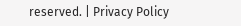reserved. | Privacy Policy